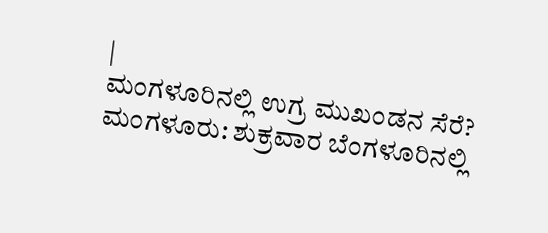|
ಮಂಗಳೂರಿನಲ್ಲಿ ಉಗ್ರ ಮುಖಂಡನ ಸೆರೆ?
ಮಂಗಳೂರು: ಶುಕ್ರವಾರ ಬೆಂಗಳೂರಿನಲ್ಲಿ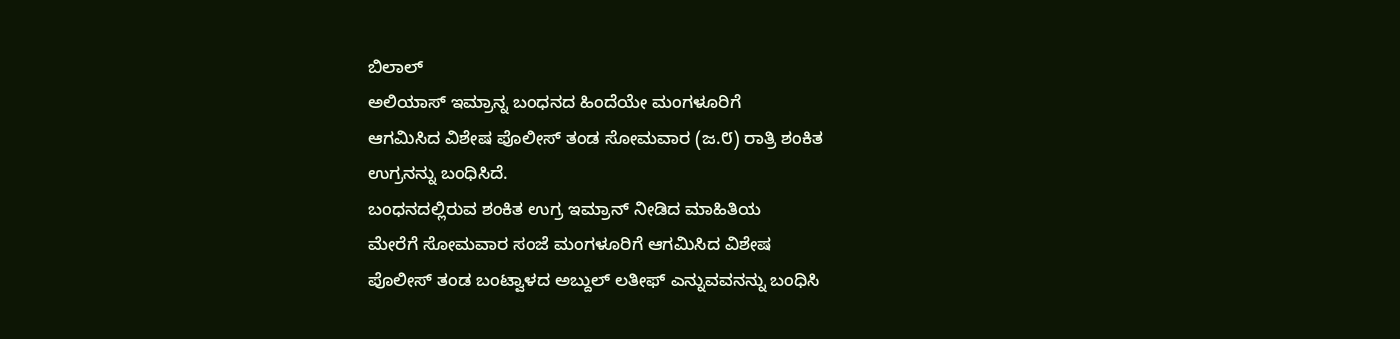ಬಿಲಾಲ್
ಅಲಿಯಾಸ್ ಇಮ್ರಾನ್ನ ಬಂಧನದ ಹಿಂದೆಯೇ ಮಂಗಳೂರಿಗೆ
ಆಗಮಿಸಿದ ವಿಶೇಷ ಪೊಲೀಸ್ ತಂಡ ಸೋಮವಾರ (ಜ.೮) ರಾತ್ರಿ ಶಂಕಿತ
ಉಗ್ರನನ್ನು ಬಂಧಿಸಿದೆ.
ಬಂಧನದಲ್ಲಿರುವ ಶಂಕಿತ ಉಗ್ರ ಇಮ್ರಾನ್ ನೀಡಿದ ಮಾಹಿತಿಯ
ಮೇರೆಗೆ ಸೋಮವಾರ ಸಂಜೆ ಮಂಗಳೂರಿಗೆ ಆಗಮಿಸಿದ ವಿಶೇಷ
ಪೊಲೀಸ್ ತಂಡ ಬಂಟ್ವಾಳದ ಅಬ್ದುಲ್ ಲತೀಫ್ ಎನ್ನುವವನನ್ನು ಬಂಧಿಸಿ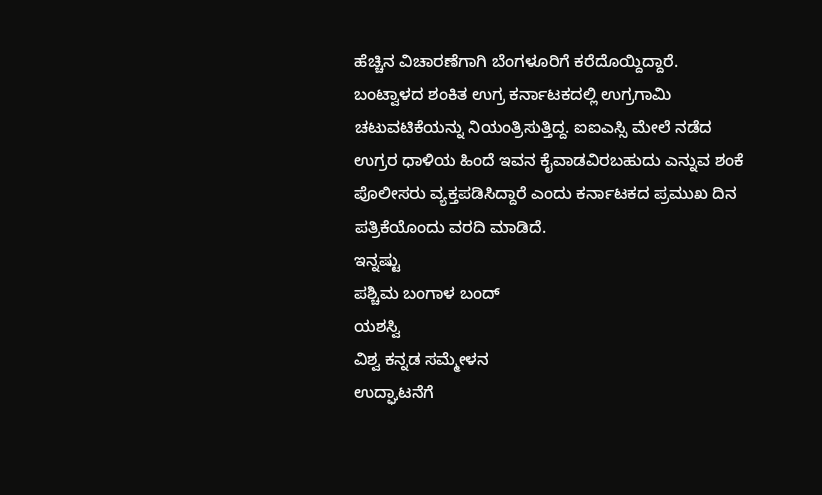ಹೆಚ್ಚಿನ ವಿಚಾರಣೆಗಾಗಿ ಬೆಂಗಳೂರಿಗೆ ಕರೆದೊಯ್ದಿದ್ದಾರೆ.
ಬಂಟ್ವಾಳದ ಶಂಕಿತ ಉಗ್ರ ಕರ್ನಾಟಕದಲ್ಲಿ ಉಗ್ರಗಾಮಿ
ಚಟುವಟಿಕೆಯನ್ನು ನಿಯಂತ್ರಿಸುತ್ತಿದ್ದ. ಐಐಎಸ್ಸಿ ಮೇಲೆ ನಡೆದ
ಉಗ್ರರ ಧಾಳಿಯ ಹಿಂದೆ ಇವನ ಕೈವಾಡವಿರಬಹುದು ಎನ್ನುವ ಶಂಕೆ
ಪೊಲೀಸರು ವ್ಯಕ್ತಪಡಿಸಿದ್ದಾರೆ ಎಂದು ಕರ್ನಾಟಕದ ಪ್ರಮುಖ ದಿನ
ಪತ್ರಿಕೆಯೊಂದು ವರದಿ ಮಾಡಿದೆ.
ಇನ್ನಷ್ಟು
ಪಶ್ಚಿಮ ಬಂಗಾಳ ಬಂದ್
ಯಶಸ್ವಿ
ವಿಶ್ವ ಕನ್ನಡ ಸಮ್ಮೇಳನ
ಉದ್ಘಾಟನೆಗೆ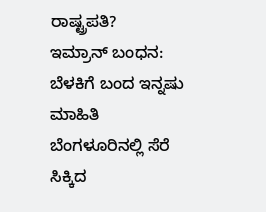ರಾಷ್ಟ್ರಪತಿ?
ಇಮ್ರಾನ್ ಬಂಧನ:
ಬೆಳಕಿಗೆ ಬಂದ ಇನ್ನಷು ಮಾಹಿತಿ
ಬೆಂಗಳೂರಿನಲ್ಲಿ ಸೆರೆ ಸಿಕ್ಕಿದ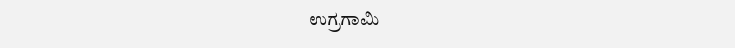ಉಗ್ರಗಾಮಿ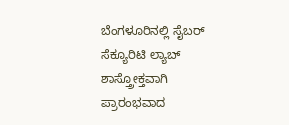ಬೆಂಗಳೂರಿನಲ್ಲಿ ಸೈಬರ್
ಸೆಕ್ಯೂರಿಟಿ ಲ್ಯಾಬ್
ಶಾಸ್ತ್ರೋಕ್ತವಾಗಿ
ಪ್ರಾರಂಭವಾದ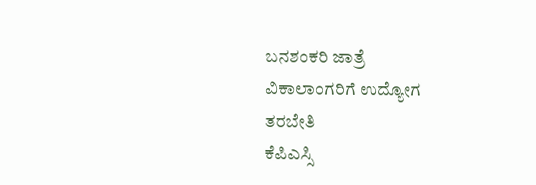ಬನಶಂಕರಿ ಜಾತ್ರೆ
ವಿಕಾಲಾಂಗರಿಗೆ ಉದ್ಯೋಗ
ತರಬೇತಿ
ಕೆಪಿಎಸ್ಸಿ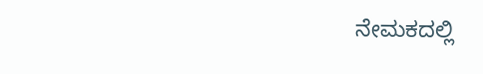ನೇಮಕದಲ್ಲಿ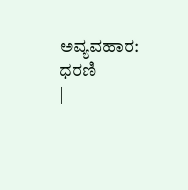ಅವ್ಯವಹಾರ: ಧರಣಿ
|